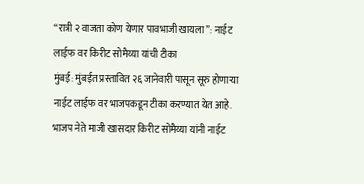“रात्री २ वाजता कोण येणार पावभाजी खायला”: नाईट लाईफ वर किरीट सोमैय्या यांची टीका
मुंबई: मुंबईत प्रस्तावित २६ जानेवारी पासून सूरु होणाऱ्या नाईट लाईफ वर भाजपकडून टीका करण्यात येत आहे. भाजप नेते माजी खासदार किरीट सोमैय्या यांनी नाईट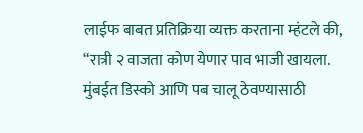लाईफ बाबत प्रतिक्रिया व्यक्त करताना म्हंटले की, “रात्री २ वाजता कोण येणार पाव भाजी खायला. मुंबईत डिस्को आणि पब चालू ठेवण्यासाठी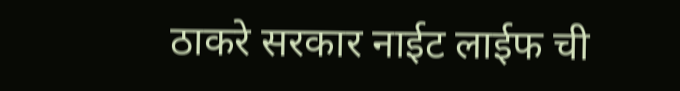ठाकरे सरकार नाईट लाईफ ची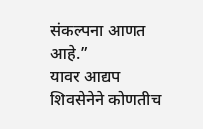संकल्पना आणत आहे.”
यावर आद्यप शिवसेनेने कोणतीच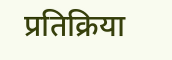प्रतिक्रिया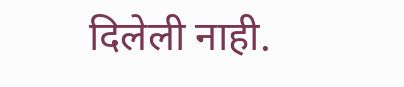दिलेली नाही.